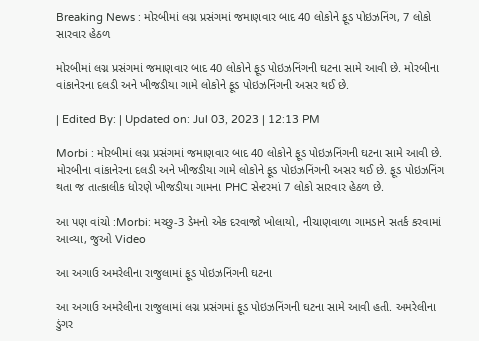Breaking News : મોરબીમાં લગ્ન પ્રસંગમાં જમાણવાર બાદ 40 લોકોને ફૂડ પોઇઝનિંગ, 7 લોકો સારવાર હેઠળ

મોરબીમાં લગ્ન પ્રસંગમાં જમાણવાર બાદ 40 લોકોને ફૂડ પોઇઝનિંગની ઘટના સામે આવી છે. મોરબીના વાંકાનેરના દલડી અને ખીજડીયા ગામે લોકોને ફૂડ પોઇઝનિંગની અસર થઈ છે.

| Edited By: | Updated on: Jul 03, 2023 | 12:13 PM

Morbi : મોરબીમાં લગ્ન પ્રસંગમાં જમાણવાર બાદ 40 લોકોને ફૂડ પોઇઝનિંગની ઘટના સામે આવી છે. મોરબીના વાંકાનેરના દલડી અને ખીજડીયા ગામે લોકોને ફૂડ પોઇઝનિંગની અસર થઈ છે. ફૂડ પોઇઝનિંગ થતા જ તાત્કાલીક ધોરણે ખીજડીયા ગામના PHC સેન્ટરમાં 7 લોકો સારવાર હેઠળ છે.

આ પણ વાંચો :Morbi: મચ્છુ-3 ડેમનો એક દરવાજો ખોલાયો, નીચાણવાળા ગામડાને સતર્ક કરવામાં આવ્યા, જુઓ Video

આ અગાઉ અમરેલીના રાજુલામાં ફૂડ પોઇઝનિંગની ઘટના

આ અગાઉ અમરેલીના રાજુલામાં લગ્ન પ્રસંગમાં ફૂડ પોઇઝનિંગની ઘટના સામે આવી હતી. અમરેલીના ડુંગર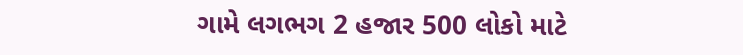ગામે લગભગ 2 હજાર 500 લોકો માટે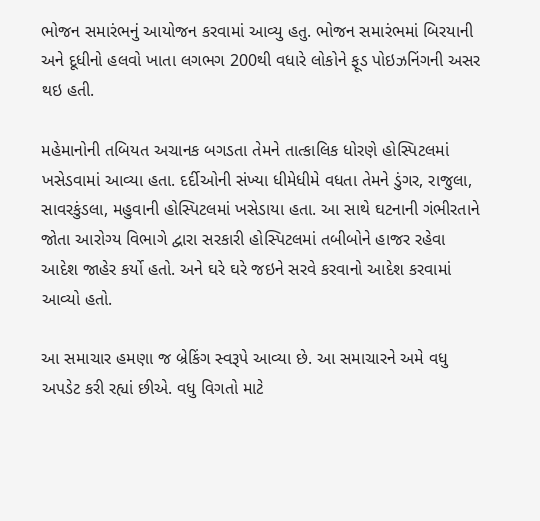ભોજન સમારંભનું આયોજન કરવામાં આવ્યુ હતુ. ભોજન સમારંભમાં બિરયાની અને દૂધીનો હલવો ખાતા લગભગ 200થી વધારે લોકોને ફૂડ પોઇઝનિંગની અસર થઇ હતી.

મહેમાનોની તબિયત અચાનક બગડતા તેમને તાત્કાલિક ધોરણે હોસ્પિટલમાં ખસેડવામાં આવ્યા હતા. દર્દીઓની સંખ્યા ધીમેધીમે વધતા તેમને ડુંગર, રાજુલા, સાવરકુંડલા, મહુવાની હોસ્પિટલમાં ખસેડાયા હતા. આ સાથે ઘટનાની ગંભીરતાને જોતા આરોગ્ય વિભાગે દ્વારા સરકારી હોસ્પિટલમાં તબીબોને હાજર રહેવા આદેશ જાહેર કર્યો હતો. અને ઘરે ઘરે જઇને સરવે કરવાનો આદેશ કરવામાં આવ્યો હતો.

આ સમાચાર હમણા જ બ્રેકિંગ સ્વરૂપે આવ્યા છે. આ સમાચારને અમે વધુ અપડેટ કરી રહ્યાં છીએ. વધુ વિગતો માટે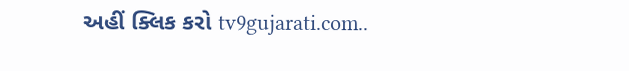અહીં ક્લિક કરો tv9gujarati.com..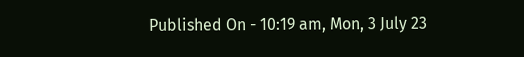Published On - 10:19 am, Mon, 3 July 23